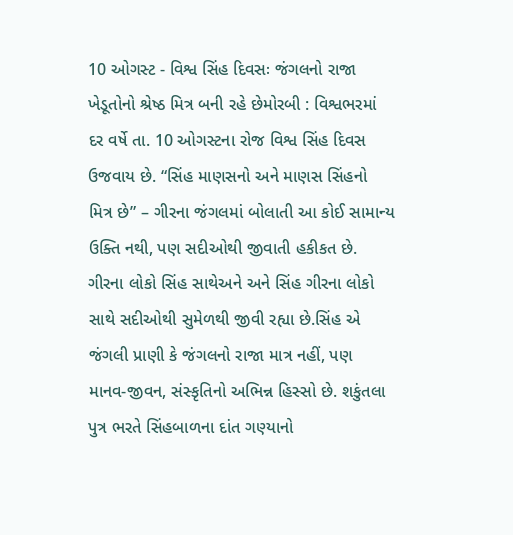10 ઓગસ્ટ - વિશ્વ સિંહ દિવસઃ જંગલનો રાજા ખેડૂતોનો શ્રેષ્ઠ મિત્ર બની રહે છેમોરબી : વિશ્વભરમાં દર વર્ષે તા. 10 ઓગસ્ટના રોજ વિશ્વ સિંહ દિવસ ઉજવાય છે. “સિંહ માણસનો અને માણસ સિંહનો મિત્ર છે” – ગીરના જંગલમાં બોલાતી આ કોઈ સામાન્ય ઉક્તિ નથી, પણ સદીઓથી જીવાતી હકીકત છે. ગીરના લોકો સિંહ સાથેઅને અને સિંહ ગીરના લોકો સાથે સદીઓથી સુમેળથી જીવી રહ્યા છે.સિંહ એ જંગલી પ્રાણી કે જંગલનો રાજા માત્ર નહીં, પણ માનવ-જીવન, સંસ્કૃતિનો અભિન્ન હિસ્સો છે. શકુંતલા પુત્ર ભરતે સિંહબાળના દાંત ગણ્યાનો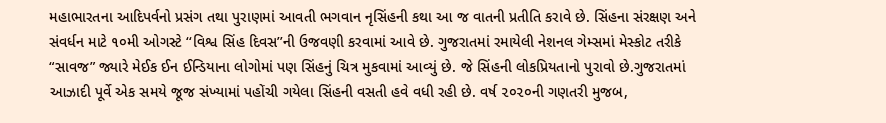મહાભારતના આદિપર્વનો પ્રસંગ તથા પુરાણમાં આવતી ભગવાન નૃસિંહની કથા આ જ વાતની પ્રતીતિ કરાવે છે. સિંહના સંરક્ષણ અને સંવર્ધન માટે ૧૦મી ઓગસ્ટે ‘‘વિશ્વ સિંહ દિવસ’’ની ઉજવણી કરવામાં આવે છે. ગુજરાતમાં રમાયેલી નેશનલ ગેમ્સમાં મેસ્કોટ તરીકે “સાવજ” જ્યારે મેઈક ઈન ઈન્ડિયાના લોગોમાં પણ સિંહનું ચિત્ર મુકવામાં આવ્યું છે. જે સિંહની લોકપ્રિયતાનો પુરાવો છે.ગુજરાતમાં આઝાદી પૂર્વે એક સમયે જૂજ સંખ્યામાં પહોંચી ગયેલા સિંહની વસતી હવે વધી રહી છે. વર્ષ ૨૦૨૦ની ગણતરી મુજબ,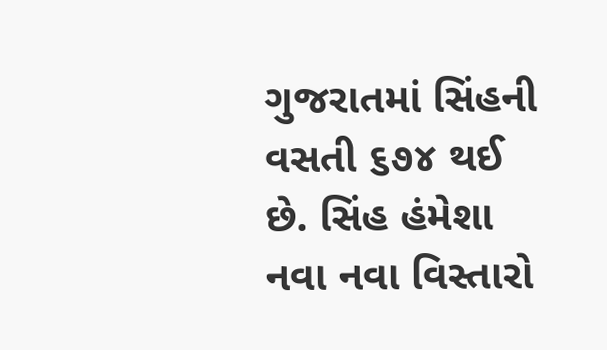ગુજરાતમાં સિંહની વસતી ૬૭૪ થઈ છે. સિંહ હંમેશા નવા નવા વિસ્તારો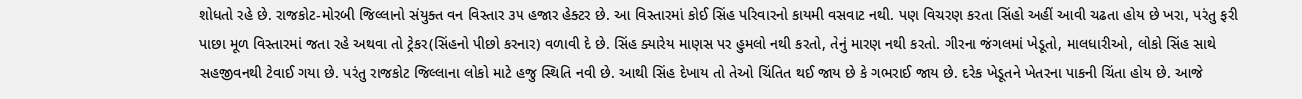શોધતો રહે છે. રાજકોટ-મોરબી જિલ્લાનો સંયુક્ત વન વિસ્તાર ૩૫ હજાર હેક્ટર છે. આ વિસ્તારમાં કોઈ સિંહ પરિવારનો કાયમી વસવાટ નથી. પણ વિચરણ કરતા સિંહો અહીં આવી ચઢતા હોય છે ખરા, પરંતુ ફરી પાછા મૂળ વિસ્તારમાં જતા રહે અથવા તો ટ્રેકર(સિંહનો પીછો કરનાર) વળાવી દે છે. સિંહ ક્યારેય માણસ પર હુમલો નથી કરતો, તેનું મારણ નથી કરતો. ગીરના જંગલમાં ખેડૂતો, માલધારીઓ, લોકો સિંહ સાથે સહજીવનથી ટેવાઈ ગયા છે. પરંતુ રાજકોટ જિલ્લાના લોકો માટે હજુ સ્થિતિ નવી છે. આથી સિંહ દેખાય તો તેઓ ચિંતિત થઈ જાય છે કે ગભરાઈ જાય છે. દરેક ખેડૂતને ખેતરના પાકની ચિંતા હોય છે. આજે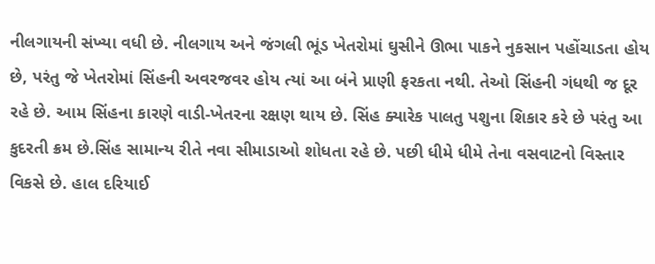નીલગાયની સંખ્યા વધી છે. નીલગાય અને જંગલી ભૂંડ ખેતરોમાં ઘુસીને ઊભા પાકને નુકસાન પહોંચાડતા હોય છે, પરંતુ જે ખેતરોમાં સિંહની અવરજવર હોય ત્યાં આ બંને પ્રાણી ફરકતા નથી. તેઓ સિંહની ગંધથી જ દૂર રહે છે. આમ સિંહના કારણે વાડી-ખેતરના રક્ષણ થાય છે. સિંહ ક્યારેક પાલતુ પશુના શિકાર કરે છે પરંતુ આ કુદરતી ક્રમ છે.સિંહ સામાન્ય રીતે નવા સીમાડાઓ શોધતા રહે છે. પછી ધીમે ધીમે તેના વસવાટનો વિસ્તાર વિકસે છે. હાલ દરિયાઈ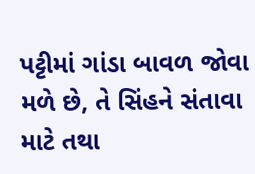પટ્ટીમાં ગાંડા બાવળ જોવા મળે છે, તે સિંહને સંતાવા માટે તથા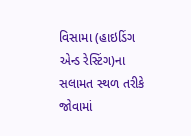વિસામા (હાઇડિંગ એન્ડ રેસ્ટિંગ)ના સલામત સ્થળ તરીકે જોવામાં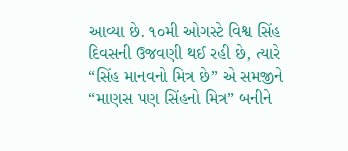આવ્યા છે. ૧૦મી ઓગસ્ટે વિશ્વ સિંહ દિવસની ઉજવણી થઈ રહી છે, ત્યારે “સિંહ માનવનો મિત્ર છે” એ સમજીને “માણસ પણ સિંહનો મિત્ર” બનીને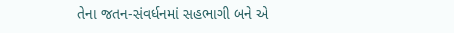તેના જતન-સંવર્ધનમાં સહભાગી બને એ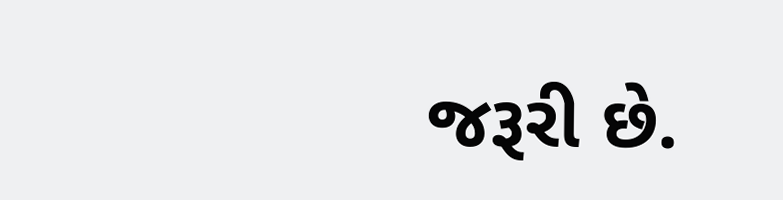જરૂરી છે.